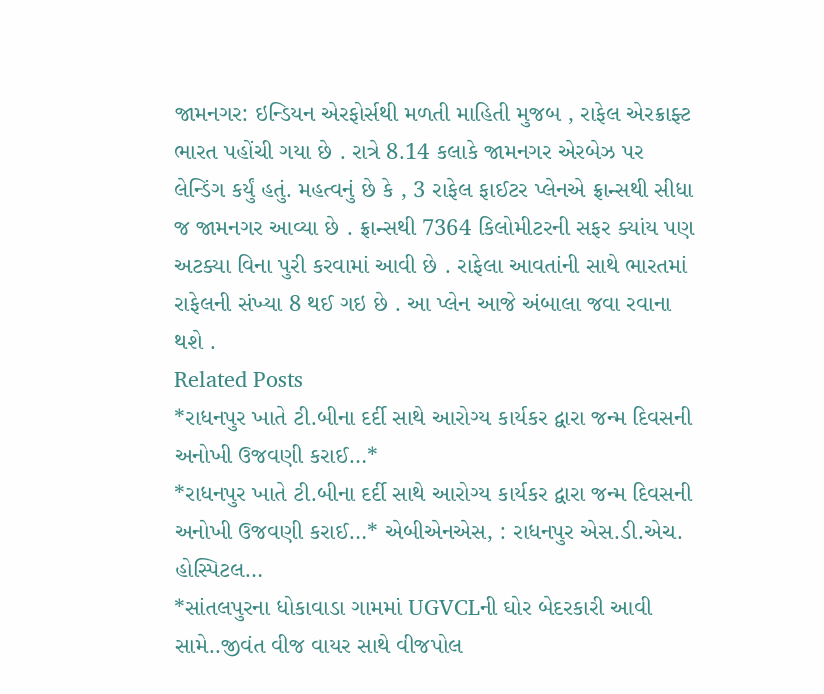જામનગર: ઇન્ડિયન એરફોર્સથી મળતી માહિતી મુજબ , રાફેલ એરક્રાફ્ટ ભારત પહોંચી ગયા છે . રાત્રે 8.14 કલાકે જામનગર એરબેઝ પર લેન્ડિંગ કર્યું હતું. મહત્વનું છે કે , 3 રાફેલ ફાઈટર પ્લેનએ ફ્રાન્સથી સીધા જ જામનગર આવ્યા છે . ફ્રાન્સથી 7364 કિલોમીટરની સફર ક્યાંય પણ અટક્યા વિના પુરી કરવામાં આવી છે . રાફેલા આવતાંની સાથે ભારતમાં રાફેલની સંખ્યા 8 થઈ ગઇ છે . આ પ્લેન આજે અંબાલા જવા રવાના થશે .
Related Posts
*રાધનપુર ખાતે ટી.બીના દર્દી સાથે આરોગ્ય કાર્યકર દ્વારા જન્મ દિવસની અનોખી ઉજવણી કરાઈ…*
*રાધનપુર ખાતે ટી.બીના દર્દી સાથે આરોગ્ય કાર્યકર દ્વારા જન્મ દિવસની અનોખી ઉજવણી કરાઈ…* એબીએનએસ, : રાધનપુર એસ.ડી.એચ. હોસ્પિટલ…
*સાંતલપુરના ધોકાવાડા ગામમાં UGVCLની ઘોર બેદરકારી આવી સામે..જીવંત વીજ વાયર સાથે વીજપોલ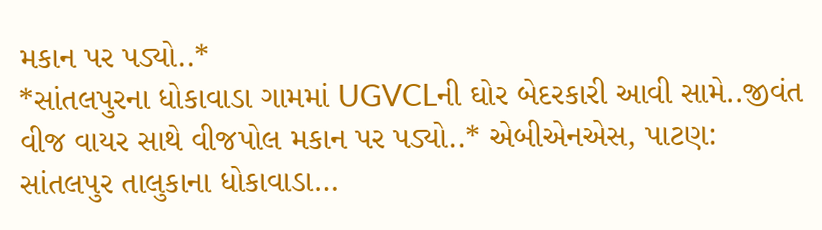મકાન પર પડ્યો..*
*સાંતલપુરના ધોકાવાડા ગામમાં UGVCLની ઘોર બેદરકારી આવી સામે..જીવંત વીજ વાયર સાથે વીજપોલ મકાન પર પડ્યો..* એબીએનએસ, પાટણ: સાંતલપુર તાલુકાના ધોકાવાડા…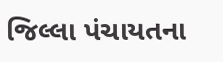જિલ્લા પંચાયતના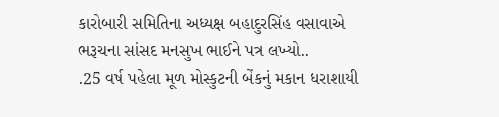કારોબારી સમિતિના અધ્યક્ષ બહાદુરસિંહ વસાવાએ ભરૂચના સાંસદ મનસુખ ભાઈને પત્ર લખ્યો..
.25 વર્ષ પહેલા મૂળ મોસ્કુટની બેંકનું મકાન ધરાશાયી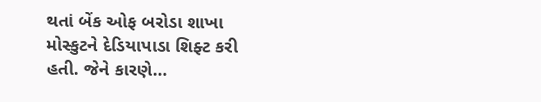થતાં બેંક ઓફ બરોડા શાખા મોસ્કુટને દેડિયાપાડા શિફ્ટ કરી હતી. જેને કારણે…